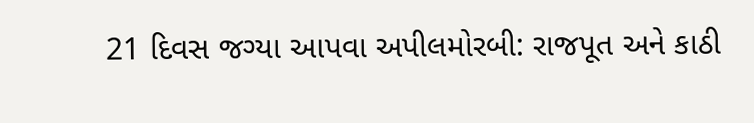21 દિવસ જગ્યા આપવા અપીલમોરબી: રાજપૂત અને કાઠી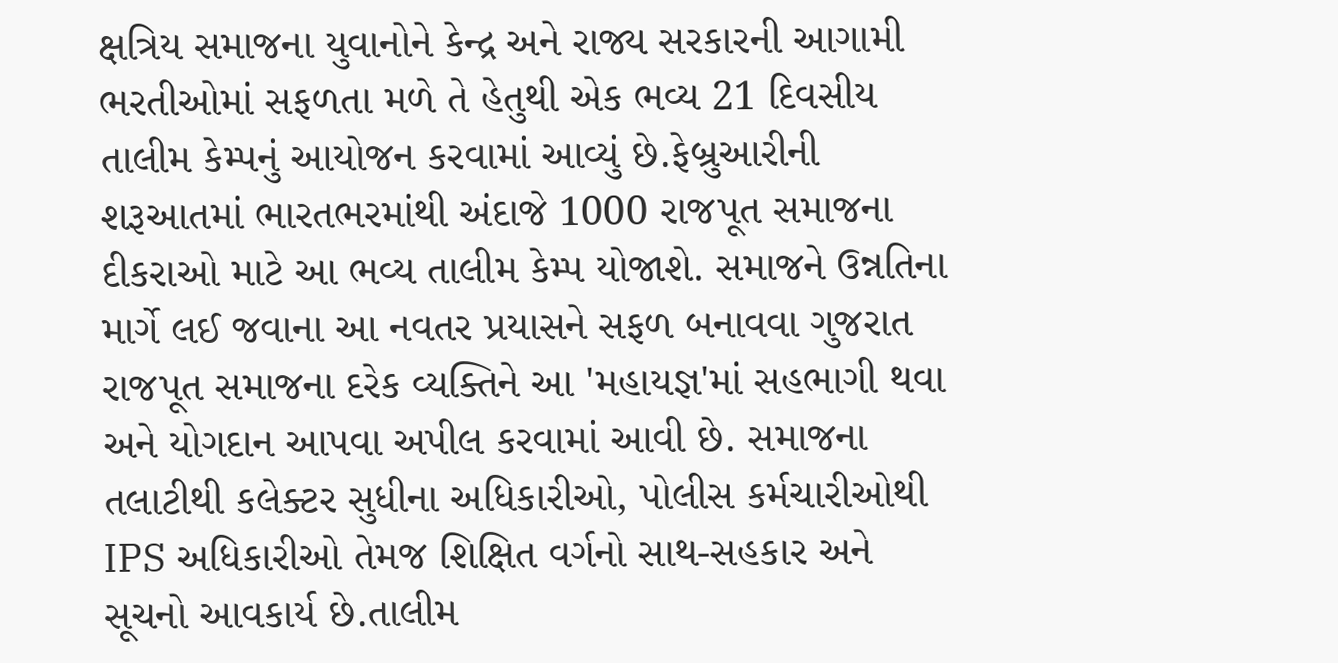ક્ષત્રિય સમાજના યુવાનોને કેન્દ્ર અને રાજ્ય સરકારની આગામી ભરતીઓમાં સફળતા મળે તે હેતુથી એક ભવ્ય 21 દિવસીય તાલીમ કેમ્પનું આયોજન કરવામાં આવ્યું છે.ફેબ્રુઆરીની શરૂઆતમાં ભારતભરમાંથી અંદાજે 1000 રાજપૂત સમાજના દીકરાઓ માટે આ ભવ્ય તાલીમ કેમ્પ યોજાશે. સમાજને ઉન્નતિના માર્ગે લઈ જવાના આ નવતર પ્રયાસને સફળ બનાવવા ગુજરાત રાજપૂત સમાજના દરેક વ્યક્તિને આ 'મહાયજ્ઞ'માં સહભાગી થવા અને યોગદાન આપવા અપીલ કરવામાં આવી છે. સમાજના તલાટીથી કલેક્ટર સુધીના અધિકારીઓ, પોલીસ કર્મચારીઓથી IPS અધિકારીઓ તેમજ શિક્ષિત વર્ગનો સાથ-સહકાર અને સૂચનો આવકાર્ય છે.તાલીમ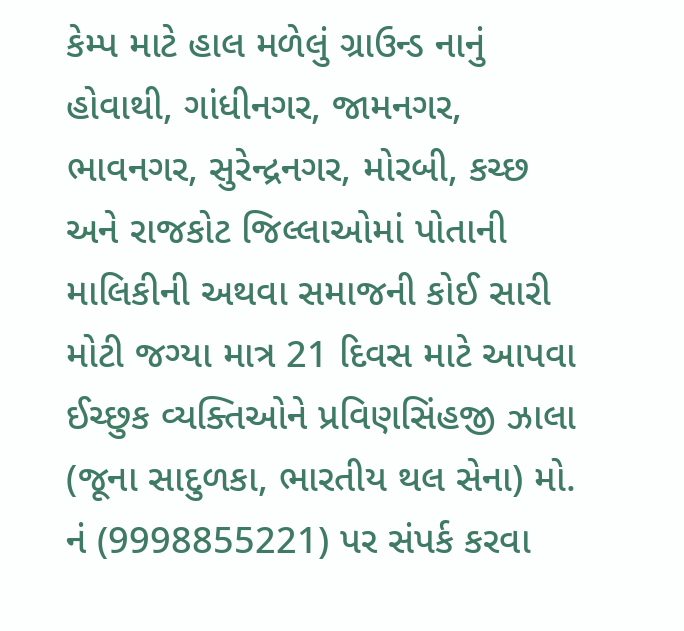કેમ્પ માટે હાલ મળેલું ગ્રાઉન્ડ નાનું હોવાથી, ગાંધીનગર, જામનગર, ભાવનગર, સુરેન્દ્રનગર, મોરબી, કચ્છ અને રાજકોટ જિલ્લાઓમાં પોતાની માલિકીની અથવા સમાજની કોઈ સારી મોટી જગ્યા માત્ર 21 દિવસ માટે આપવા ઈચ્છુક વ્યક્તિઓને પ્રવિણસિંહજી ઝાલા (જૂના સાદુળકા, ભારતીય થલ સેના) મો. નં (9998855221) પર સંપર્ક કરવા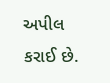અપીલ કરાઈ છે.